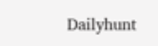Dailyhunt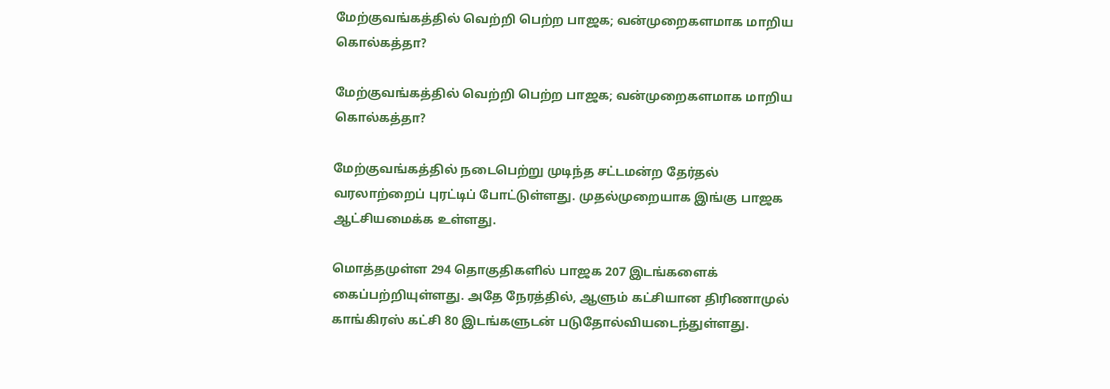மேற்குவங்கத்தில் வெற்றி பெற்ற பாஜக; வன்முறைகளமாக மாறிய கொல்கத்தா?

மேற்குவங்கத்தில் வெற்றி பெற்ற பாஜக; வன்முறைகளமாக மாறிய கொல்கத்தா?

மேற்குவங்கத்தில் நடைபெற்று முடிந்த சட்டமன்ற தேர்தல் வரலாற்றைப் புரட்டிப் போட்டுள்ளது. முதல்முறையாக இங்கு பாஜக ஆட்சியமைக்க உள்ளது.

மொத்தமுள்ள 294 தொகுதிகளில் பாஜக 207 இடங்களைக் கைப்பற்றியுள்ளது. அதே நேரத்தில், ஆளும் கட்சியான திரிணாமுல் காங்கிரஸ் கட்சி 80 இடங்களுடன் படுதோல்வியடைந்துள்ளது.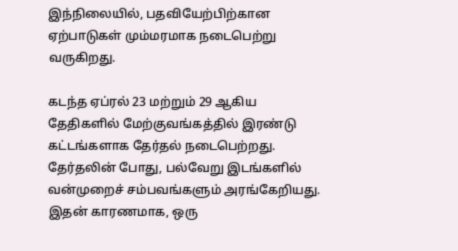இந்நிலையில், பதவியேற்பிற்கான ஏற்பாடுகள் மும்மரமாக நடைபெற்று வருகிறது.

கடந்த ஏப்ரல் 23 மற்றும் 29 ஆகிய தேதிகளில் மேற்குவங்கத்தில் இரண்டு கட்டங்களாக தேர்தல் நடைபெற்றது. தேர்தலின் போது, பல்வேறு இடங்களில் வன்முறைச் சம்பவங்களும் அரங்கேறியது. இதன் காரணமாக, ஒரு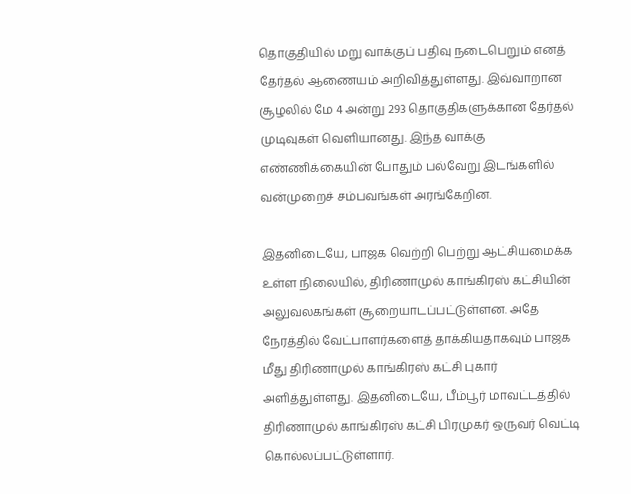தொகுதியில் மறு வாக்குப் பதிவு நடைபெறும் எனத் தேர்தல் ஆணையம் அறிவித்துள்ளது. இவ்வாறான சூழலில் மே 4 அன்று 293 தொகுதிகளுக்கான தேர்தல் முடிவுகள் வெளியானது. இந்த வாக்கு எண்ணிக்கையின் போதும் பல்வேறு இடங்களில் வன்முறைச் சம்பவங்கள் அரங்கேறின.

இதனிடையே, பாஜக வெற்றி பெற்று ஆட்சியமைக்க உள்ள நிலையில், திரிணாமுல் காங்கிரஸ் கட்சியின் அலுவலகங்கள் சூறையாடப்பட்டுள்ளன. அதே நேரத்தில் வேட்பாளர்களைத் தாக்கியதாகவும் பாஜக மீது திரிணாமுல் காங்கிரஸ் கட்சி புகார் அளித்துள்ளது. இதனிடையே, பீம்பூர் மாவட்டத்தில் திரிணாமுல் காங்கிரஸ் கட்சி பிரமுகர் ஒருவர் வெட்டி கொல்லப்பட்டுள்ளார்.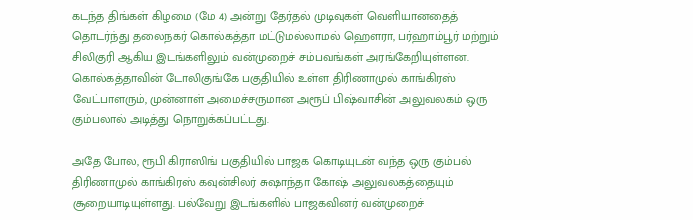கடந்த திங்கள் கிழமை (மே 4) அன்று தேர்தல் முடிவுகள் வெளியானதைத் தொடர்ந்து தலைநகர் கொல்கத்தா மட்டுமல்லாமல் ஹௌரா, பர்ஹாம்பூர் மற்றும் சிலிகுரி ஆகிய இடங்களிலும் வன்முறைச் சம்பவங்கள் அரங்கேறியுள்ளன. கொல்கத்தாவின் டோலிகுங்கே பகுதியில் உள்ள திரிணாமுல் காங்கிரஸ் வேட்பாளரும், முன்னாள் அமைச்சருமான அரூப் பிஷ்வாசின் அலுவலகம் ஒரு கும்பலால் அடித்து நொறுக்கப்பட்டது.

அதே போல, ரூபி கிராஸிங் பகுதியில் பாஜக கொடியுடன் வந்த ஒரு கும்பல் திரிணாமுல் காங்கிரஸ் கவுன்சிலர் சுஷாந்தா கோஷ் அலுவலகத்தையும் சூறையாடியுள்ளது. பல்வேறு இடங்களில் பாஜகவினர் வன்முறைச்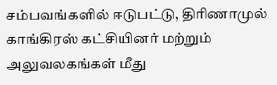சம்பவங்களில் ஈடுபட்டு, திரிணாமுல் காங்கிரஸ் கட்சியினர் மற்றும் அலுவலகங்கள் மீது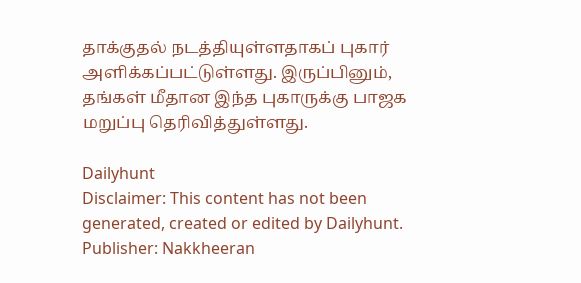தாக்குதல் நடத்தியுள்ளதாகப் புகார் அளிக்கப்பட்டுள்ளது. இருப்பினும், தங்கள் மீதான இந்த புகாருக்கு பாஜக மறுப்பு தெரிவித்துள்ளது.

Dailyhunt
Disclaimer: This content has not been generated, created or edited by Dailyhunt. Publisher: Nakkheeran